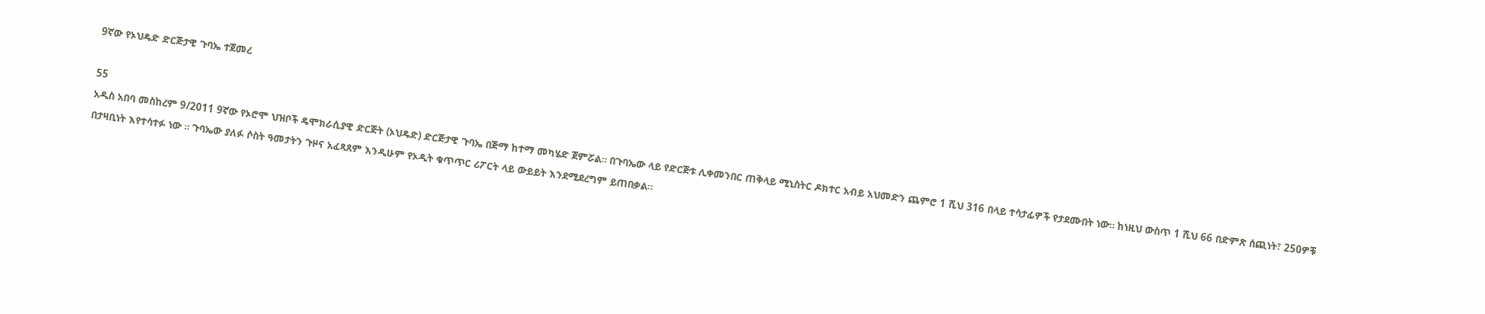9ኛው የኦህዴድ ድርጅታዊ ጉባኤ ተጀመረ

55
አዲስ አበባ መስከረም 9/2011 9ኛው የኦሮሞ ህዝቦች ዴሞክራሲያዊ ድርጅት (ኦህዴድ) ድርጅታዊ ጉባኤ በጅማ ከተማ መካሄድ ጀምሯል። በጉባኤው ላይ የድርጅቱ ሊቀመንበር ጠቅላይ ሚኒስትር ዶክተር አብይ አህመድን ጨምሮ 1 ሺህ 316 በላይ ተሳታፊዎች የታደሙበት ነው። ከነዚህ ውስጥ 1 ሺህ 66 በድምጽ ሰጪነት፣ 250ዎቹ በታዛቢነት እየተሳተፉ ነው ። ጉባኤው ያለፉ ሶስት ዓመታትን ጉዞና አፈጻጸም እንዲሁም የኦዲት ቁጥጥር ሪፖርት ላይ ውይይት እንደሚደረግም ይጠበቃል።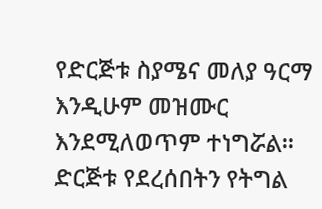የድርጅቱ ስያሜና መለያ ዓርማ እንዲሁም መዝሙር እንደሚለወጥም ተነግሯል። ድርጅቱ የደረሰበትን የትግል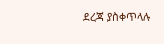ደረጃ ያስቀጥላሉ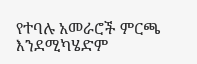የተባሉ አመራሮች ምርጫ እንደሚካሄድም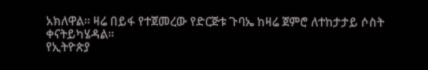አክለዋል። ዛሬ በይፋ የተጀመረው የድርጅቱ ጉባኤ ከዛሬ ጀምሮ ለተከታታይ ሶስት ቀናትይካሄዳል።
የኢትዮጵያ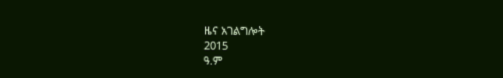ዜና አገልግሎት
2015
ዓ.ም